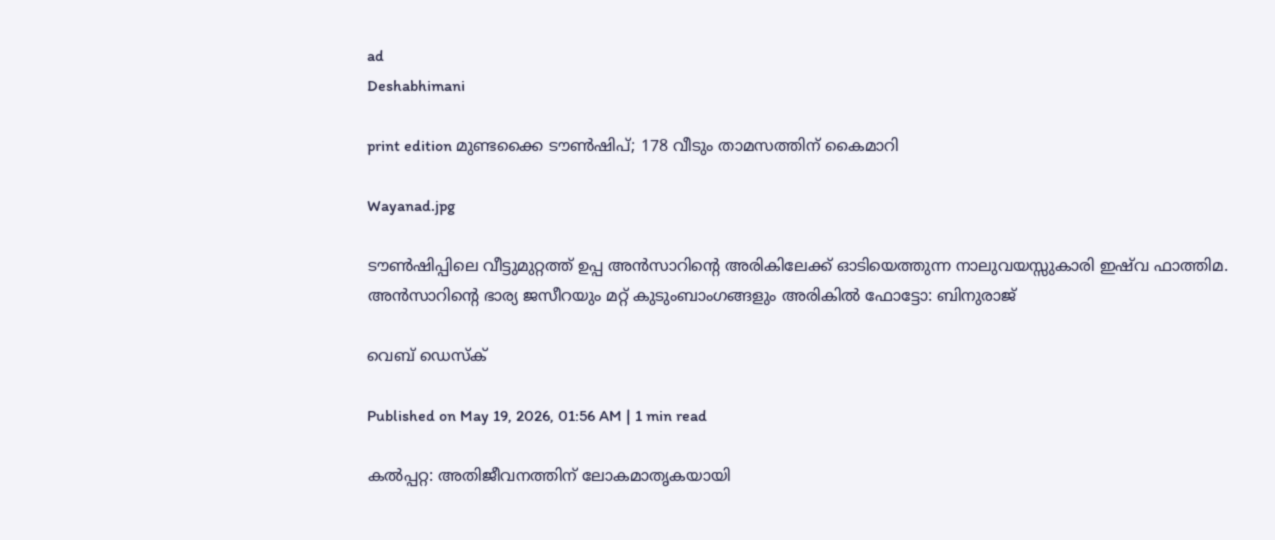ad
Deshabhimani

print edition മുണ്ടക്കൈ ട‍ൗൺഷിപ്; 178 വീടും താമസത്തിന്‌ കൈമാറി

Wayanad.jpg

ടൗൺഷിപ്പിലെ വീട്ടുമുറ്റത്ത്‌ ഉപ്പ അൻസാറിന്റെ അരികിലേക്ക്‌ ഓടിയെത്തുന്ന നാലുവയസ്സുകാരി ഇഷ്‌വ ഫാത്തിമ. അൻസാറിന്റെ ഭാര്യ ജസീറയും മറ്റ് കുടുംബാംഗങ്ങളും അരികിൽ ഫോട്ടോ: ബിനുരാജ്‌

വെബ് ഡെസ്ക്

Published on May 19, 2026, 01:56 AM | 1 min read

കൽപ്പറ്റ: അതിജീവനത്തിന് ലോകമാതൃകയായി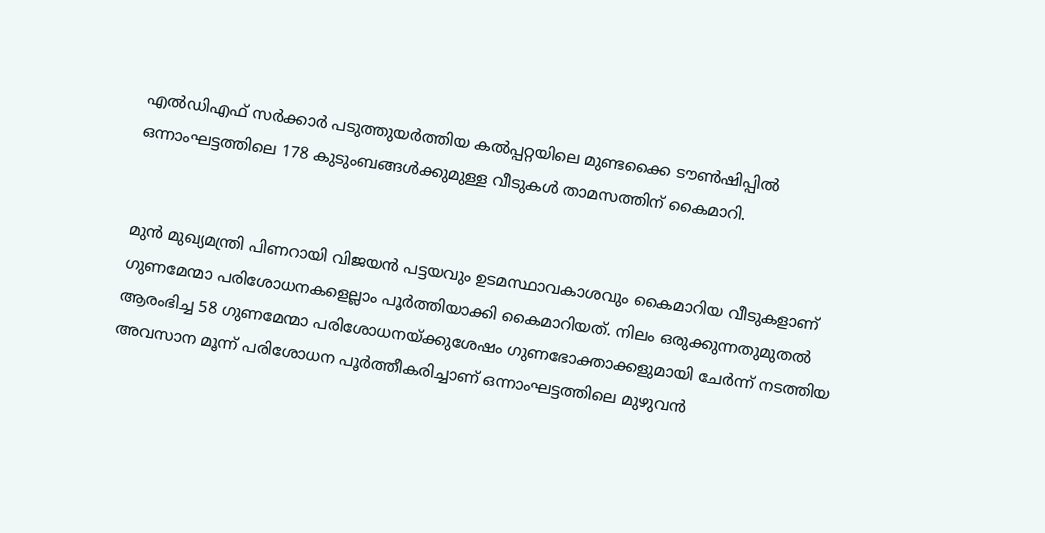എൽഡിഎഫ്‌ സർക്കാർ പടുത്തുയർത്തിയ കൽപ്പറ്റയിലെ മുണ്ടക്കൈ ട‍ൗൺഷിപ്പിൽ ഒന്നാംഘട്ടത്തിലെ 178 കുടുംബങ്ങൾക്കുമുള്ള വീടുകൾ താമസത്തിന്‌ കൈമാറി.


മുൻ മുഖ്യമന്ത്രി പിണറായി വിജയൻ പട്ടയവും ഉടമസ്ഥാവകാശവും കൈമാറിയ വീടുകളാണ്‌ ഗുണമേന്മാ പരിശോധനകളെല്ലാം പൂർത്തിയാക്കി കൈമാറിയത്‌. നിലം ഒരുക്കുന്നതുമുതൽ ആരംഭിച്ച 58 ഗുണമേന്മാ പരിശോധനയ്ക്കുശേഷം ഗുണഭോക്താക്കളുമായി ചേർന്ന്‌ നടത്തിയ അവസാന മൂന്ന്‌ പരിശോധന പൂർത്തീകരിച്ചാണ്‌ ഒന്നാംഘട്ടത്തിലെ മുഴുവൻ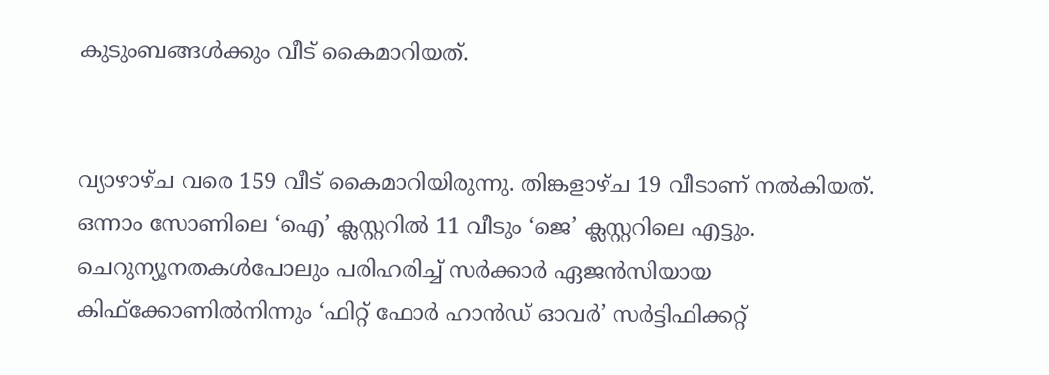കുടുംബങ്ങൾക്കും വീട്‌ കൈമാറിയത്‌.


വ്യാഴാഴ്‌ച വരെ 159 വീട്‌ കൈമാറിയിരുന്നു. തിങ്കളാഴ്‌ച 19 വീടാണ്‌ നൽകിയത്‌. ഒന്നാം സോണിലെ ‘ഐ’ ക്ലസ്റ്ററിൽ 11 വീടും ‘ജെ’ ക്ലസ്റ്ററിലെ എട്ടും. ചെറുന്യൂനതകൾപോലും പരിഹരിച്ച്‌ സർക്കാർ ഏജൻസിയായ കിഫ്‌ക്കോണിൽനിന്നും ‘ഫിറ്റ്‌ ഫോർ ഹാൻഡ്‌ ഓവർ’ സർട്ടിഫിക്കറ്റ്‌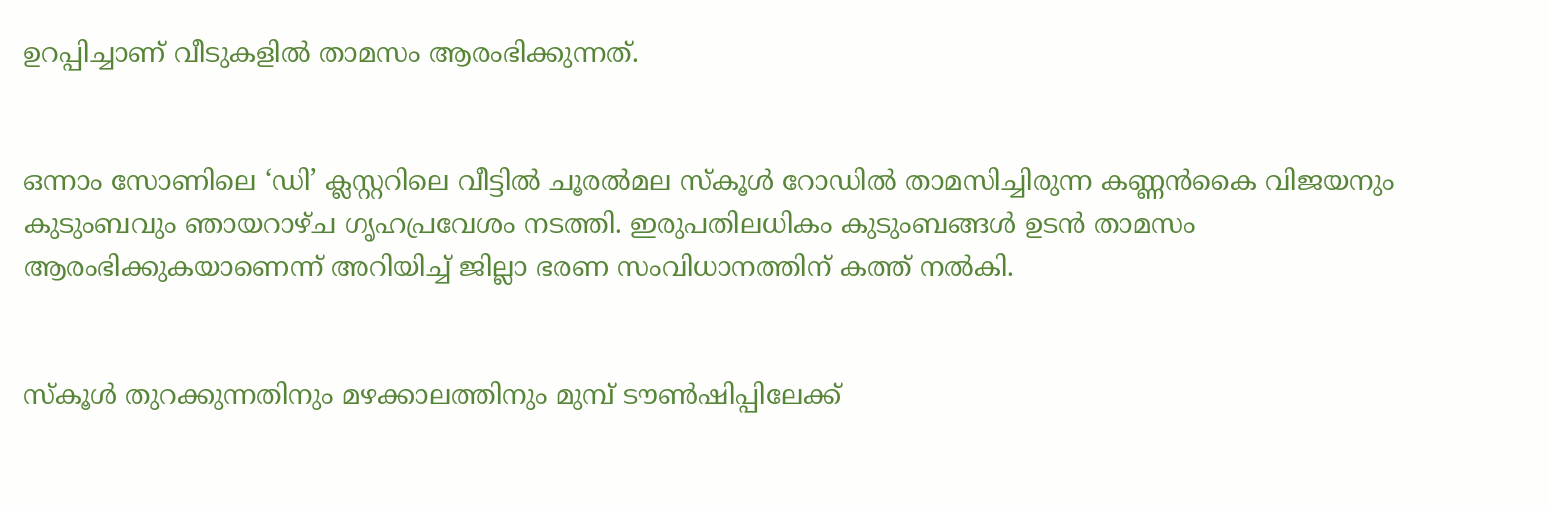ഉറപ്പിച്ചാണ്‌ വീടുകളിൽ താമസം ആരംഭിക്കുന്നത്‌.


ഒന്നാം സോണിലെ ‘ഡി’ ക്ലസ്റ്ററിലെ വീട്ടിൽ ചൂരൽമല സ്‌കൂൾ റോഡിൽ താമസിച്ചിരുന്ന കണ്ണൻകൈ വിജയനും കുടുംബവും ഞായറാഴ്‌ച ഗൃഹപ്രവേശം നടത്തി. ഇരുപതിലധികം കുടുംബങ്ങൾ ഉടൻ താമസം ആരംഭിക്കുകയാണെന്ന്‌ അറിയിച്ച്‌ ജില്ലാ ഭരണ സംവിധാനത്തിന്‌ കത്ത്‌ നൽകി.


സ്‌കൂൾ തുറക്കുന്നതിനും മഴക്കാലത്തിനും മുമ്പ്‌ ട‍ൗൺഷിപ്പിലേക്ക്‌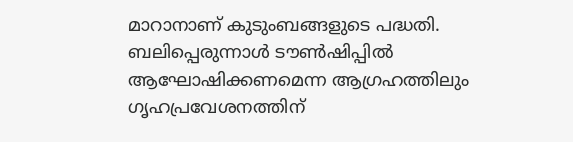മാറാനാണ്‌ കുടുംബങ്ങളുടെ പദ്ധതി. ബലിപ്പെരുന്നാൾ ട‍ൗൺഷിപ്പിൽ ആഘോഷിക്കണമെന്ന ആഗ്രഹത്തിലും ഗൃഹപ്രവേശനത്തിന്‌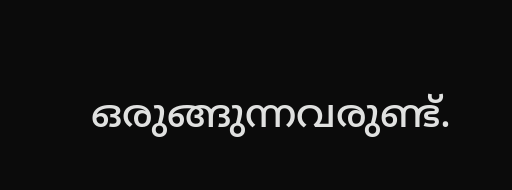ഒരുങ്ങുന്നവരുണ്ട്‌.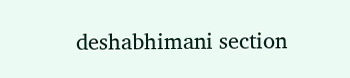deshabhimani section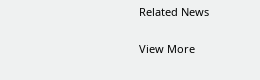Related News

View More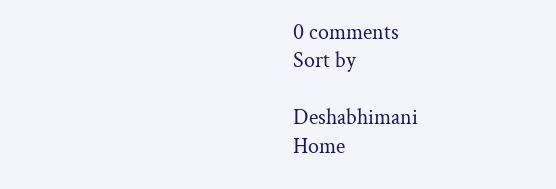0 comments
Sort by

Deshabhimani
Home